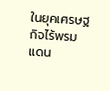ในยุคเศรษฐกิจไร้พรมแดน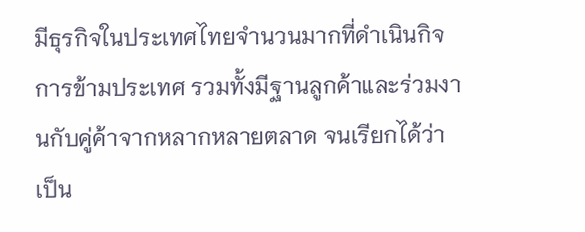มีธุรกิจในประเทศไทยจำนวนมากที่ดำเนินกิจการข้ามประเทศ รวมทั้งมีฐานลูกค้าและร่วมงานกับคู่ค้าจากหลากหลายตลาด จนเรียกได้ว่าเป็น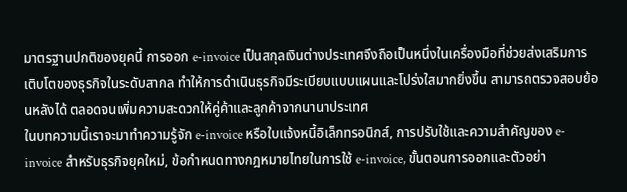มาตรฐานปกติของยุคนี้ การออก e-invoice เป็นสกุลเงินต่างประเทศจึงถือเป็นหนึ่งในเครื่องมือที่ช่วยส่งเสริมการเติบโตของธุรกิจในระดับสากล ทำให้การดำเนินธุรกิจมีระเบียบแบบแผนและโปร่งใสมากยิ่งขึ้น สามารถตรวจสอบย้อนหลังได้ ตลอดจนเพิ่มความสะดวกให้คู่ค้าและลูกค้าจากนานาประเทศ
ในบทความนี้เราจะมาทำความรู้จัก e-invoice หรือใบแจ้งหนี้อิเล็กทรอนิกส์, การปรับใช้และความสำคัญของ e-invoice สำหรับธุรกิจยุคใหม่, ข้อกำหนดทางกฎหมายไทยในการใช้ e-invoice, ขั้นตอนการออกและตัวอย่า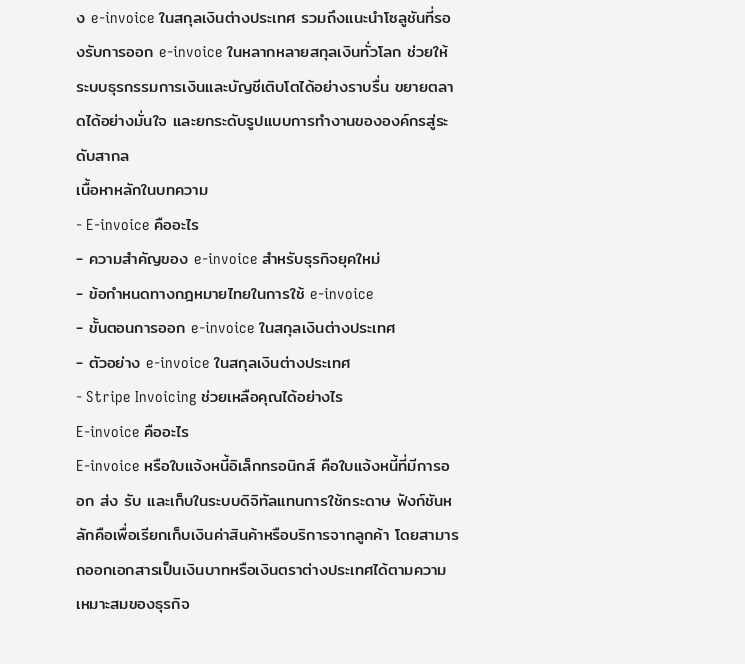ง e-invoice ในสกุลเงินต่างประเทศ รวมถึงแนะนำโซลูชันที่รองรับการออก e-invoice ในหลากหลายสกุลเงินทั่วโลก ช่วยให้ระบบธุรกรรมการเงินและบัญชีเติบโตได้อย่างราบรื่น ขยายตลาดได้อย่างมั่นใจ และยกระดับรูปแบบการทำงานขององค์กรสู่ระดับสากล
เนื้อหาหลักในบทความ
- E-invoice คืออะไร
- ความสำคัญของ e-invoice สำหรับธุรกิจยุคใหม่
- ข้อกำหนดทางกฎหมายไทยในการใช้ e-invoice
- ขั้นตอนการออก e-invoice ในสกุลเงินต่างประเทศ
- ตัวอย่าง e-invoice ในสกุลเงินต่างประเทศ
- Stripe Invoicing ช่วยเหลือคุณได้อย่างไร
E-invoice คืออะไร
E-invoice หรือใบแจ้งหนี้อิเล็กทรอนิกส์ คือใบแจ้งหนี้ที่มีการออก ส่ง รับ และเก็บในระบบดิจิทัลแทนการใช้กระดาษ ฟังก์ชันหลักคือเพื่อเรียกเก็บเงินค่าสินค้าหรือบริการจากลูกค้า โดยสามารถออกเอกสารเป็นเงินบาทหรือเงินตราต่างประเทศได้ตามความเหมาะสมของธุรกิจ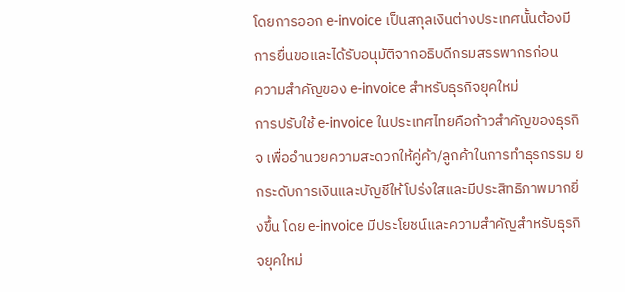โดยการออก e-invoice เป็นสกุลเงินต่างประเทศนั้นต้องมีการยื่นขอและได้รับอนุมัติจากอธิบดีกรมสรรพากรก่อน
ความสำคัญของ e-invoice สำหรับธุรกิจยุคใหม่
การปรับใช้ e-invoice ในประเทศไทยคือก้าวสำคัญของธุรกิจ เพื่ออำนวยความสะดวกให้คู่ค้า/ลูกค้าในการทำธุรกรรม ยกระดับการเงินและบัญชีให้โปร่งใสและมีประสิทธิภาพมากยิ่งขึ้น โดย e-invoice มีประโยชน์และความสำคัญสำหรับธุรกิจยุคใหม่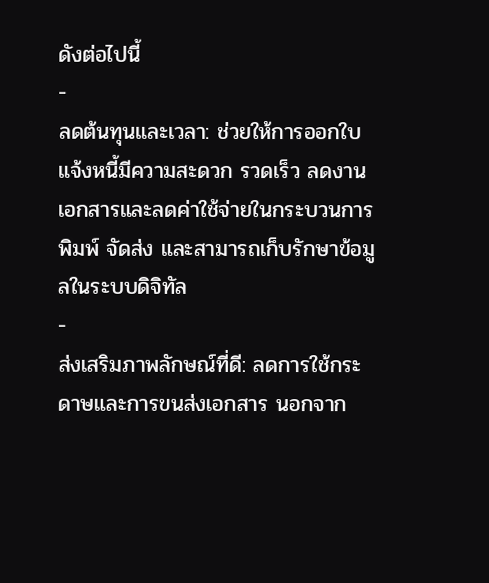ดังต่อไปนี้
-
ลดต้นทุนและเวลา: ช่วยให้การออกใบแจ้งหนี้มีความสะดวก รวดเร็ว ลดงานเอกสารและลดค่าใช้จ่ายในกระบวนการพิมพ์ จัดส่ง และสามารถเก็บรักษาข้อมูลในระบบดิจิทัล
-
ส่งเสริมภาพลักษณ์ที่ดี: ลดการใช้กระดาษและการขนส่งเอกสาร นอกจาก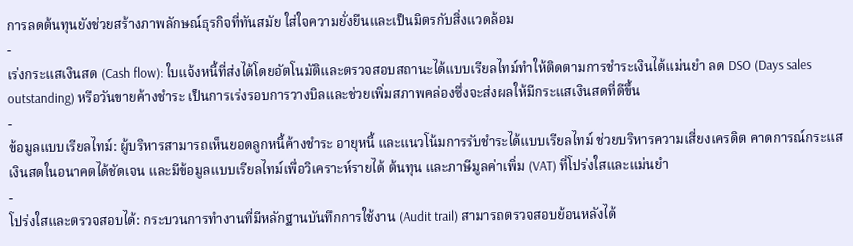การลดต้นทุนยังช่วยสร้างภาพลักษณ์ธุรกิจที่ทันสมัย ใส่ใจความยั่งยืนและเป็นมิตรกับสิ่งแวดล้อม
-
เร่งกระแสเงินสด (Cash flow): ใบแจ้งหนี้ที่ส่งได้โดยอัตโนมัติและตรวจสอบสถานะได้แบบเรียลไทม์ทำให้ติดตามการชำระเงินได้แม่นยำ ลด DSO (Days sales outstanding) หรือวันขายค้างชำระ เป็นการเร่งรอบการวางบิลและช่วยเพิ่มสภาพคล่องซึ่งจะส่งผลให้มีกระแสเงินสดที่ดีขึ้น
-
ข้อมูลแบบเรียลไทม์: ผู้บริหารสามารถเห็นยอดลูกหนี้ค้างชำระ อายุหนี้ และแนวโน้มการรับชำระได้แบบเรียลไทม์ ช่วยบริหารความเสี่ยงเครดิต คาดการณ์กระแสเงินสดในอนาคตได้ชัดเจน และมีข้อมูลแบบเรียลไทม์เพื่อวิเคราะห์รายได้ ต้นทุน และภาษีมูลค่าเพิ่ม (VAT) ที่โปร่งใสและแม่นยำ
-
โปร่งใสและตรวจสอบได้: กระบวนการทำงานที่มีหลักฐานบันทึกการใช้งาน (Audit trail) สามารถตรวจสอบย้อนหลังได้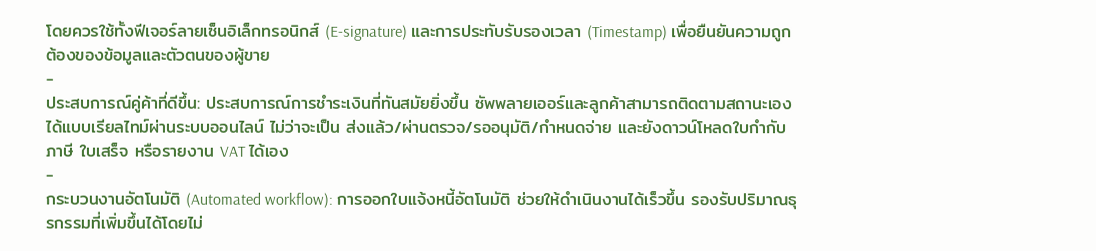โดยควรใช้ทั้งฟีเจอร์ลายเซ็นอิเล็กทรอนิกส์ (E-signature) และการประทับรับรองเวลา (Timestamp) เพื่อยืนยันความถูกต้องของข้อมูลและตัวตนของผู้ขาย
-
ประสบการณ์คู่ค้าที่ดีขึ้น: ประสบการณ์การชำระเงินที่ทันสมัยยิ่งขึ้น ซัพพลายเออร์และลูกค้าสามารถติดตามสถานะเองได้แบบเรียลไทม์ผ่านระบบออนไลน์ ไม่ว่าจะเป็น ส่งแล้ว/ผ่านตรวจ/รออนุมัติ/กำหนดจ่าย และยังดาวน์โหลดใบกำกับภาษี ใบเสร็จ หรือรายงาน VAT ได้เอง
-
กระบวนงานอัตโนมัติ (Automated workflow): การออกใบแจ้งหนี้อัตโนมัติ ช่วยให้ดำเนินงานได้เร็วขึ้น รองรับปริมาณธุรกรรมที่เพิ่มขึ้นได้โดยไม่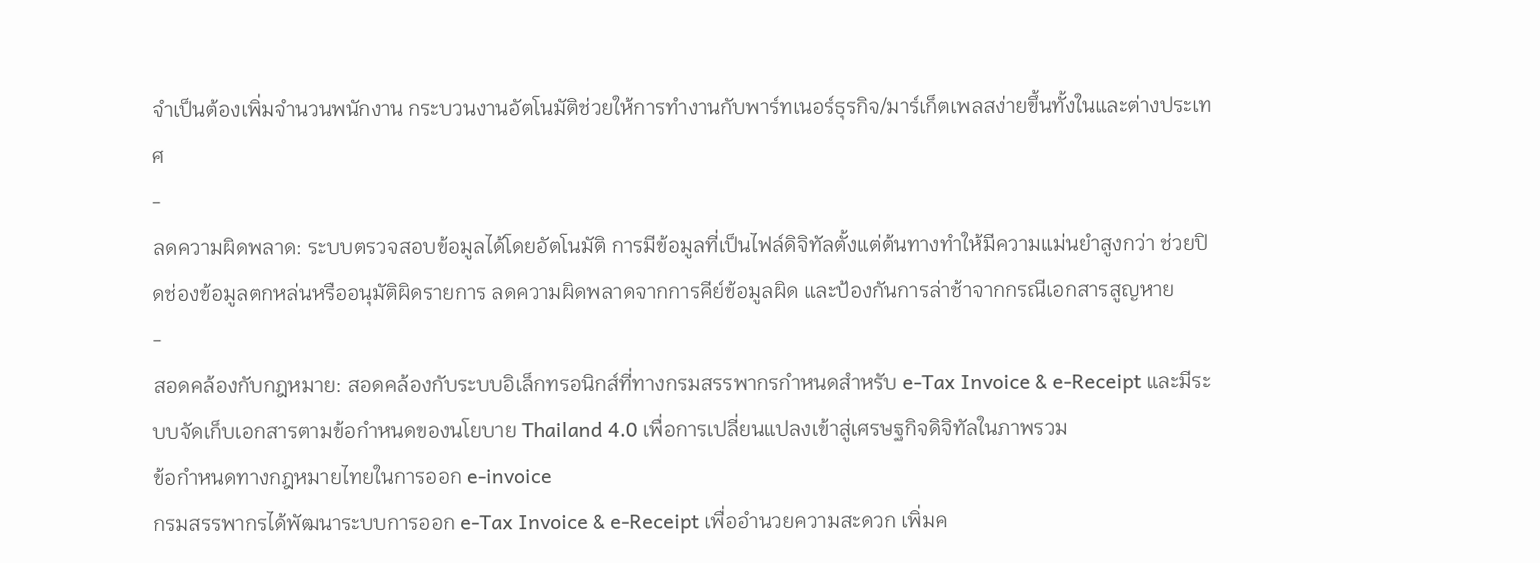จำเป็นต้องเพิ่มจำนวนพนักงาน กระบวนงานอัตโนมัติช่วยให้การทำงานกับพาร์ทเนอร์ธุรกิจ/มาร์เก็ตเพลสง่ายขึ้นทั้งในและต่างประเทศ
-
ลดความผิดพลาด: ระบบตรวจสอบข้อมูลได้โดยอัตโนมัติ การมีข้อมูลที่เป็นไฟล์ดิจิทัลตั้งแต่ต้นทางทำให้มีความแม่นยำสูงกว่า ช่วยปิดช่องข้อมูลตกหล่นหรืออนุมัติผิดรายการ ลดความผิดพลาดจากการคีย์ข้อมูลผิด และป้องกันการล่าช้าจากกรณีเอกสารสูญหาย
-
สอดคล้องกับกฎหมาย: สอดคล้องกับระบบอิเล็กทรอนิกส์ที่ทางกรมสรรพากรกำหนดสำหรับ e-Tax Invoice & e-Receipt และมีระบบจัดเก็บเอกสารตามข้อกำหนดของนโยบาย Thailand 4.0 เพื่อการเปลี่ยนแปลงเข้าสู่เศรษฐกิจดิจิทัลในภาพรวม
ข้อกำหนดทางกฎหมายไทยในการออก e-invoice
กรมสรรพากรได้พัฒนาระบบการออก e-Tax Invoice & e-Receipt เพื่ออำนวยความสะดวก เพิ่มค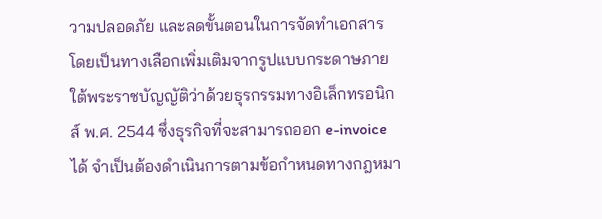วามปลอดภัย และลดขั้นตอนในการจัดทำเอกสาร โดยเป็นทางเลือกเพิ่มเติมจากรูปแบบกระดาษภายใต้พระราชบัญญัติว่าด้วยธุรกรรมทางอิเล็กทรอนิกส์ พ.ศ. 2544 ซึ่งธุรกิจที่จะสามารถออก e-invoice ได้ จำเป็นต้องดำเนินการตามข้อกำหนดทางกฎหมา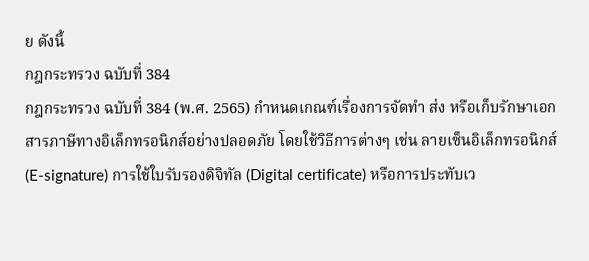ย ดังนี้
กฎกระทรวง ฉบับที่ 384
กฎกระทรวง ฉบับที่ 384 (พ.ศ. 2565) กำหนดเกณฑ์เรื่องการจัดทำ ส่ง หรือเก็บรักษาเอกสารภาษีทางอิเล็กทรอนิกส์อย่างปลอดภัย โดยใช้วิธีการต่างๆ เช่น ลายเซ็นอิเล็กทรอนิกส์ (E-signature) การใช้ใบรับรองดิจิทัล (Digital certificate) หรือการประทับเว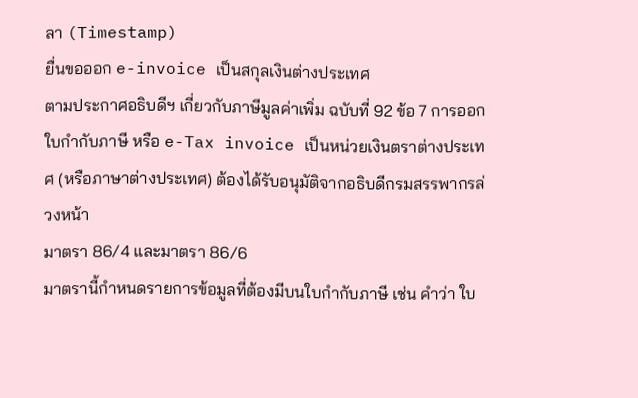ลา (Timestamp)
ยื่นขอออก e-invoice เป็นสกุลเงินต่างประเทศ
ตามประกาศอธิบดีฯ เกี่ยวกับภาษีมูลค่าเพิ่ม ฉบับที่ 92 ข้อ 7 การออกใบกำกับภาษี หรือ e-Tax invoice เป็นหน่วยเงินตราต่างประเทศ (หรือภาษาต่างประเทศ) ต้องได้รับอนุมัติจากอธิบดีกรมสรรพากรล่วงหน้า
มาตรา 86/4 และมาตรา 86/6
มาตรานี้กำหนดรายการข้อมูลที่ต้องมีบนใบกำกับภาษี เช่น คำว่า ใบ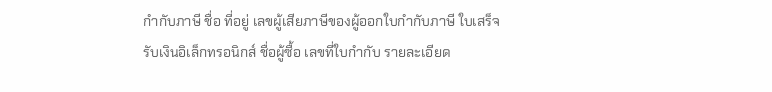กำกับภาษี ชื่อ ที่อยู่ เลขผู้เสียภาษีของผู้ออกใบกำกับภาษี ใบเสร็จรับเงินอิเล็กทรอนิกส์ ชื่อผู้ซื้อ เลขที่ใบกำกับ รายละเอียด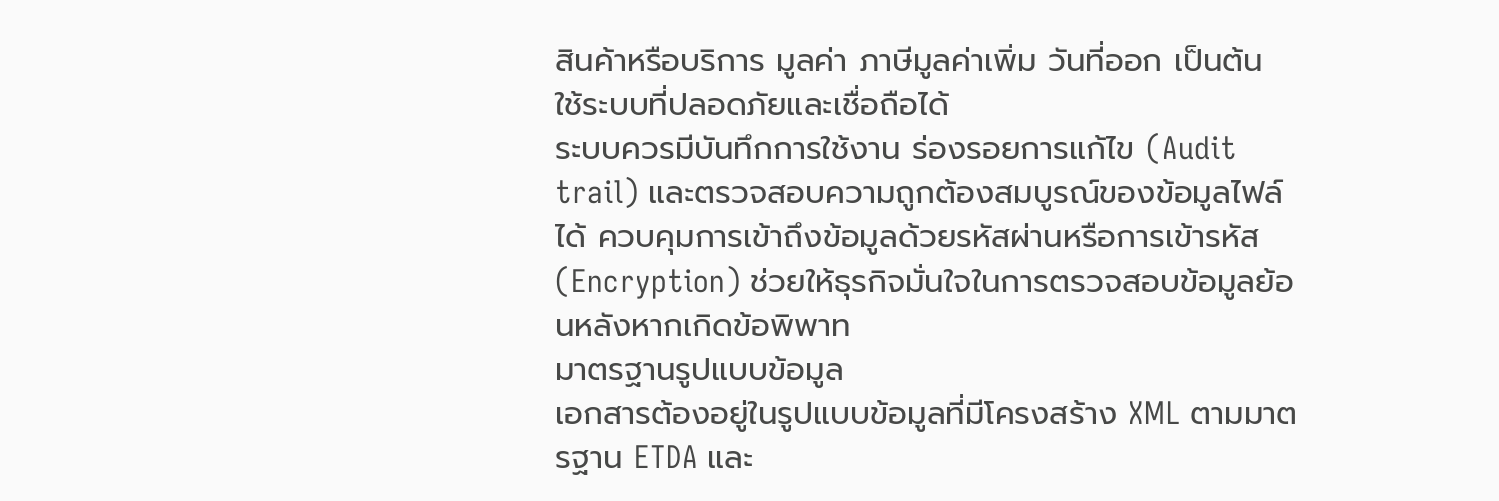สินค้าหรือบริการ มูลค่า ภาษีมูลค่าเพิ่ม วันที่ออก เป็นต้น
ใช้ระบบที่ปลอดภัยและเชื่อถือได้
ระบบควรมีบันทึกการใช้งาน ร่องรอยการแก้ไข (Audit trail) และตรวจสอบความถูกต้องสมบูรณ์ของข้อมูลไฟล์ได้ ควบคุมการเข้าถึงข้อมูลด้วยรหัสผ่านหรือการเข้ารหัส (Encryption) ช่วยให้ธุรกิจมั่นใจในการตรวจสอบข้อมูลย้อนหลังหากเกิดข้อพิพาท
มาตรฐานรูปแบบข้อมูล
เอกสารต้องอยู่ในรูปแบบข้อมูลที่มีโครงสร้าง XML ตามมาตรฐาน ETDA และ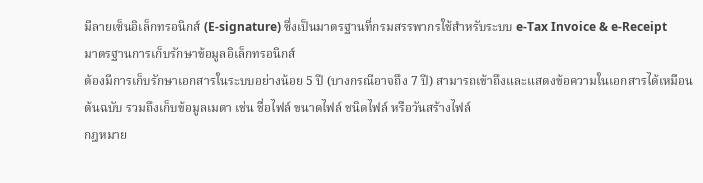มีลายเซ็นอิเล็กทรอนิกส์ (E-signature) ซึ่งเป็นมาตรฐานที่กรมสรรพากรใช้สำหรับระบบ e-Tax Invoice & e-Receipt
มาตรฐานการเก็บรักษาข้อมูลอิเล็กทรอนิกส์
ต้องมีการเก็บรักษาเอกสารในระบบอย่างน้อย 5 ปี (บางกรณีอาจถึง 7 ปี) สามารถเข้าถึงและแสดงข้อความในเอกสารได้เหมือนต้นฉบับ รวมถึงเก็บข้อมูลเมตา เช่น ชื่อไฟล์ ขนาดไฟล์ ชนิดไฟล์ หรือวันสร้างไฟล์
กฎหมาย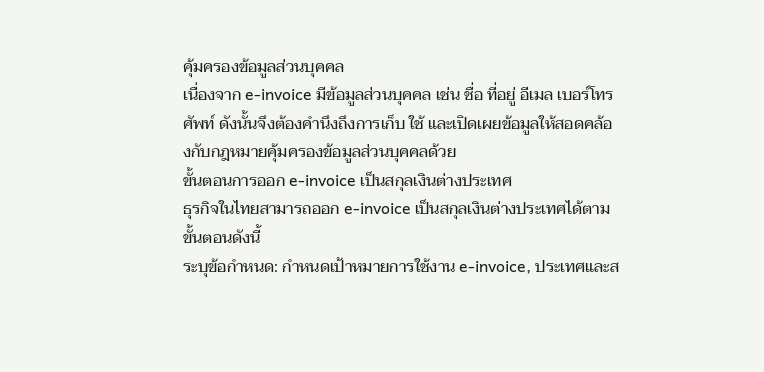คุ้มครองข้อมูลส่วนบุคคล
เนื่องจาก e-invoice มีข้อมูลส่วนบุคคล เช่น ชื่อ ที่อยู่ อีเมล เบอร์โทรศัพท์ ดังนั้นจึงต้องคำนึงถึงการเก็บ ใช้ และเปิดเผยข้อมูลให้สอดคล้องกับกฎหมายคุ้มครองข้อมูลส่วนบุคคลด้วย
ขั้นตอนการออก e-invoice เป็นสกุลเงินต่างประเทศ
ธุรกิจในไทยสามารถออก e-invoice เป็นสกุลเงินต่างประเทศได้ตามขั้นตอนดังนี้
ระบุข้อกำหนด: กำหนดเป้าหมายการใช้งาน e-invoice, ประเทศและส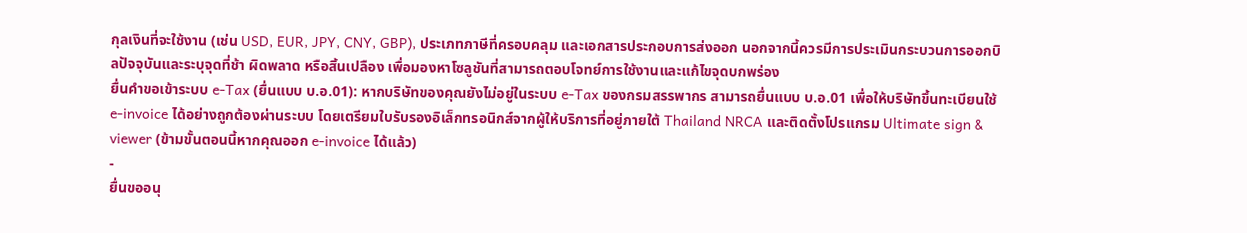กุลเงินที่จะใช้งาน (เช่น USD, EUR, JPY, CNY, GBP), ประเภทภาษีที่ครอบคลุม และเอกสารประกอบการส่งออก นอกจากนี้ควรมีการประเมินกระบวนการออกบิลปัจจุบันและระบุจุดที่ช้า ผิดพลาด หรือสิ้นเปลือง เพื่อมองหาโซลูชันที่สามารถตอบโจทย์การใช้งานและแก้ไขจุดบกพร่อง
ยื่นคำขอเข้าระบบ e-Tax (ยื่นแบบ บ.อ.01): หากบริษัทของคุณยังไม่อยู่ในระบบ e-Tax ของกรมสรรพากร สามารถยื่นแบบ บ.อ.01 เพื่อให้บริษัทขึ้นทะเบียนใช้ e-invoice ได้อย่างถูกต้องผ่านระบบ โดยเตรียมใบรับรองอิเล็กทรอนิกส์จากผู้ให้บริการที่อยู่ภายใต้ Thailand NRCA และติดตั้งโปรแกรม Ultimate sign & viewer (ข้ามขั้นตอนนี้หากคุณออก e-invoice ได้แล้ว)
-
ยื่นขออนุ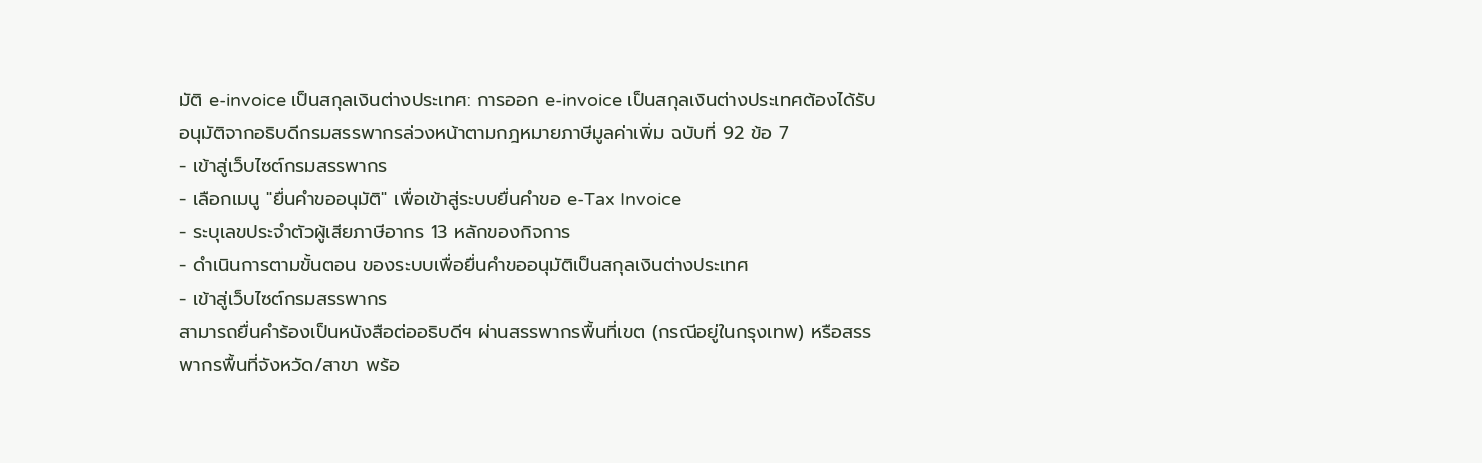มัติ e-invoice เป็นสกุลเงินต่างประเทศ: การออก e-invoice เป็นสกุลเงินต่างประเทศต้องได้รับอนุมัติจากอธิบดีกรมสรรพากรล่วงหน้าตามกฎหมายภาษีมูลค่าเพิ่ม ฉบับที่ 92 ข้อ 7
- เข้าสู่เว็บไซต์กรมสรรพากร
- เลือกเมนู "ยื่นคำขออนุมัติ" เพื่อเข้าสู่ระบบยื่นคำขอ e-Tax Invoice
- ระบุเลขประจำตัวผู้เสียภาษีอากร 13 หลักของกิจการ
- ดำเนินการตามขั้นตอน ของระบบเพื่อยื่นคำขออนุมัติเป็นสกุลเงินต่างประเทศ
- เข้าสู่เว็บไซต์กรมสรรพากร
สามารถยื่นคำร้องเป็นหนังสือต่ออธิบดีฯ ผ่านสรรพากรพื้นที่เขต (กรณีอยู่ในกรุงเทพ) หรือสรรพากรพื้นที่จังหวัด/สาขา พร้อ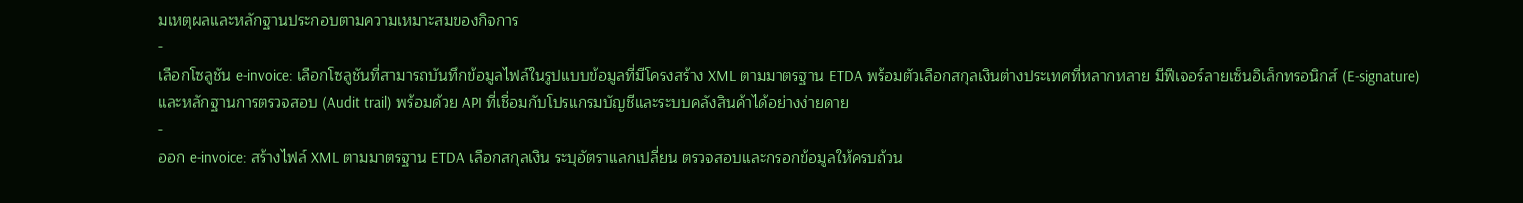มเหตุผลและหลักฐานประกอบตามความเหมาะสมของกิจการ
-
เลือกโซลูชัน e-invoice: เลือกโซลูชันที่สามารถบันทึกข้อมูลไฟล์ในรูปแบบข้อมูลที่มีโครงสร้าง XML ตามมาตรฐาน ETDA พร้อมตัวเลือกสกุลเงินต่างประเทศที่หลากหลาย มีฟีเจอร์ลายเซ็นอิเล็กทรอนิกส์ (E-signature) และหลักฐานการตรวจสอบ (Audit trail) พร้อมด้วย API ที่เชื่อมกับโปรแกรมบัญชีและระบบคลังสินค้าได้อย่างง่ายดาย
-
ออก e-invoice: สร้างไฟล์ XML ตามมาตรฐาน ETDA เลือกสกุลเงิน ระบุอัตราแลกเปลี่ยน ตรวจสอบและกรอกข้อมูลให้ครบถ้วน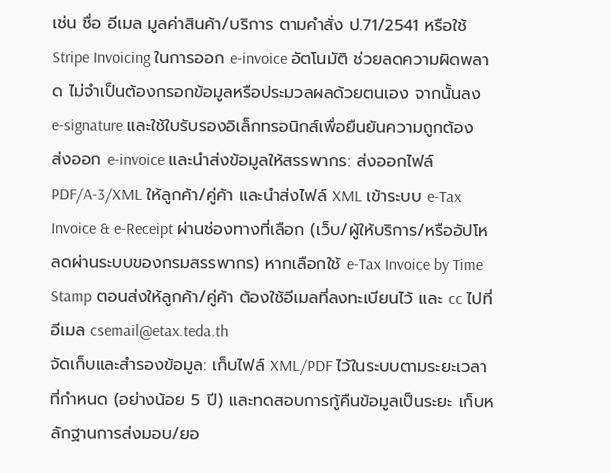เช่น ชื่อ อีเมล มูลค่าสินค้า/บริการ ตามคำสั่ง ป.71/2541 หรือใช้ Stripe Invoicing ในการออก e-invoice อัตโนมัติ ช่วยลดความผิดพลาด ไม่จำเป็นต้องกรอกข้อมูลหรือประมวลผลด้วยตนเอง จากนั้นลง e-signature และใช้ใบรับรองอิเล็กทรอนิกส์เพื่อยืนยันความถูกต้อง
ส่งออก e-invoice และนำส่งข้อมูลให้สรรพากร: ส่งออกไฟล์ PDF/A-3/XML ให้ลูกค้า/คู่ค้า และนำส่งไฟล์ XML เข้าระบบ e-Tax Invoice & e-Receipt ผ่านช่องทางที่เลือก (เว็บ/ผู้ให้บริการ/หรืออัปโหลดผ่านระบบของกรมสรรพากร) หากเลือกใช้ e-Tax Invoice by Time Stamp ตอนส่งให้ลูกค้า/คู่ค้า ต้องใช้อีเมลที่ลงทะเบียนไว้ และ cc ไปที่อีเมล csemail@etax.teda.th
จัดเก็บและสำรองข้อมูล: เก็บไฟล์ XML/PDF ไว้ในระบบตามระยะเวลาที่กำหนด (อย่างน้อย 5 ปี) และทดสอบการกู้คืนข้อมูลเป็นระยะ เก็บหลักฐานการส่งมอบ/ยอ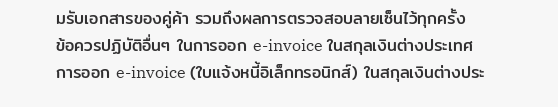มรับเอกสารของคู่ค้า รวมถึงผลการตรวจสอบลายเซ็นไว้ทุกครั้ง
ข้อควรปฏิบัติอื่นๆ ในการออก e-invoice ในสกุลเงินต่างประเทศ
การออก e-invoice (ใบแจ้งหนี้อิเล็กทรอนิกส์) ในสกุลเงินต่างประ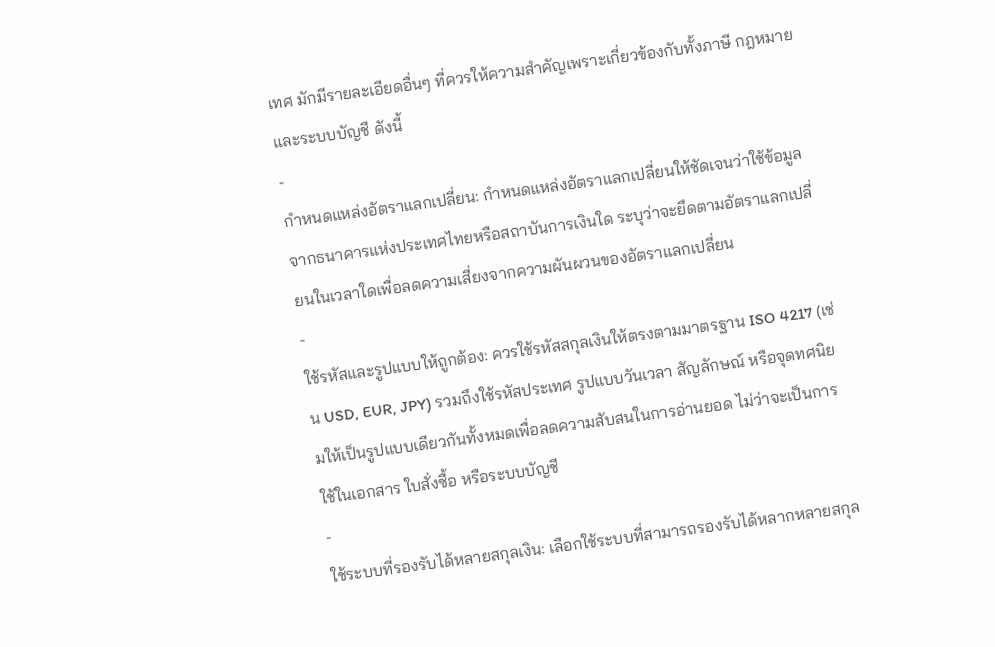เทศ มักมีรายละเอียดอื่นๆ ที่ควรให้ความสำคัญเพราะเกี่ยวข้องกับทั้งภาษี กฎหมาย และระบบบัญชี ดังนี้
-
กำหนดแหล่งอัตราแลกเปลี่ยน: กำหนดแหล่งอัตราแลกเปลี่ยนให้ชัดเจนว่าใช้ข้อมูลจากธนาคารแห่งประเทศไทยหรือสถาบันการเงินใด ระบุว่าจะยึดตามอัตราแลกเปลี่ยนในเวลาใดเพื่อลดความเสี่ยงจากความผันผวนของอัตราแลกเปลี่ยน
-
ใช้รหัสและรูปแบบให้ถูกต้อง: ควรใช้รหัสสกุลเงินให้ตรงตามมาตรฐาน ISO 4217 (เช่น USD, EUR, JPY) รวมถึงใช้รหัสประเทศ รูปแบบวันเวลา สัญลักษณ์ หรือจุดทศนิยมให้เป็นรูปแบบเดียวกันทั้งหมดเพื่อลดความสับสนในการอ่านยอด ไม่ว่าจะเป็นการใช้ในเอกสาร ใบสั่งซื้อ หรือระบบบัญชี
-
ใช้ระบบที่รองรับได้หลายสกุลเงิน: เลือกใช้ระบบที่สามารถรองรับได้หลากหลายสกุล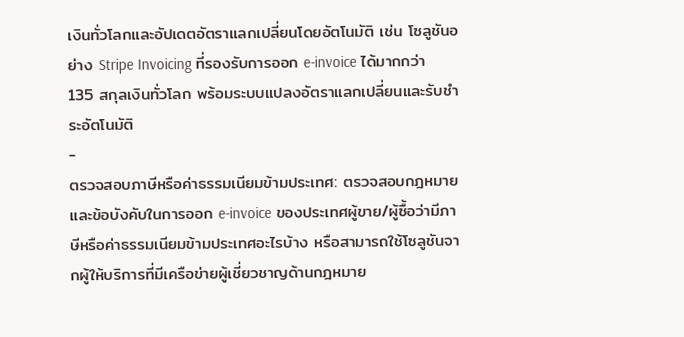เงินทั่วโลกและอัปเดตอัตราแลกเปลี่ยนโดยอัตโนมัติ เช่น โซลูชันอย่าง Stripe Invoicing ที่รองรับการออก e-invoice ได้มากกว่า 135 สกุลเงินทั่วโลก พร้อมระบบแปลงอัตราแลกเปลี่ยนและรับชำระอัตโนมัติ
-
ตรวจสอบภาษีหรือค่าธรรมเนียมข้ามประเทศ: ตรวจสอบกฎหมายและข้อบังคับในการออก e-invoice ของประเทศผู้ขาย/ผู้ซื้อว่ามีภาษีหรือค่าธรรมเนียมข้ามประเทศอะไรบ้าง หรือสามารถใช้โซลูชันจากผู้ให้บริการที่มีเครือข่ายผู้เชี่ยวชาญด้านกฎหมาย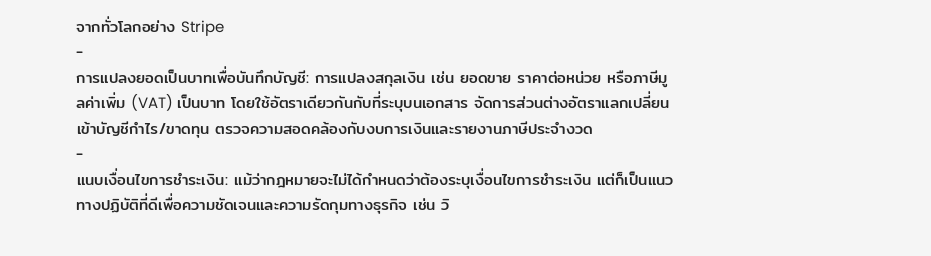จากทั่วโลกอย่าง Stripe
-
การแปลงยอดเป็นบาทเพื่อบันทึกบัญชี: การแปลงสกุลเงิน เช่น ยอดขาย ราคาต่อหน่วย หรือภาษีมูลค่าเพิ่ม (VAT) เป็นบาท โดยใช้อัตราเดียวกันกับที่ระบุบนเอกสาร จัดการส่วนต่างอัตราแลกเปลี่ยนเข้าบัญชีกำไร/ขาดทุน ตรวจความสอดคล้องกับงบการเงินและรายงานภาษีประจำงวด
-
แนบเงื่อนไขการชำระเงิน: แม้ว่ากฎหมายจะไม่ได้กำหนดว่าต้องระบุเงื่อนไขการชำระเงิน แต่ก็เป็นแนวทางปฏิบัติที่ดีเพื่อความชัดเจนและความรัดกุมทางธุรกิจ เช่น วิ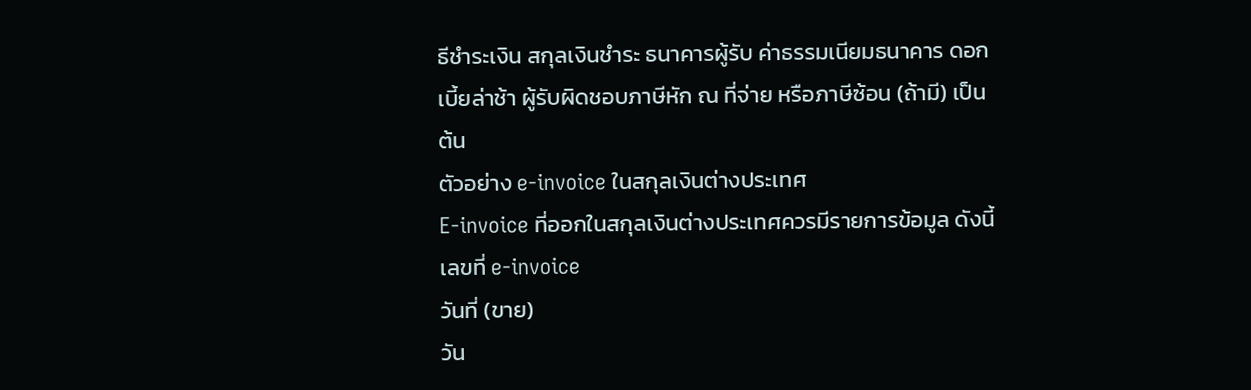ธีชำระเงิน สกุลเงินชำระ ธนาคารผู้รับ ค่าธรรมเนียมธนาคาร ดอกเบี้ยล่าช้า ผู้รับผิดชอบภาษีหัก ณ ที่จ่าย หรือภาษีซ้อน (ถ้ามี) เป็นต้น
ตัวอย่าง e-invoice ในสกุลเงินต่างประเทศ
E-invoice ที่ออกในสกุลเงินต่างประเทศควรมีรายการข้อมูล ดังนี้
เลขที่ e-invoice
วันที่ (ขาย)
วัน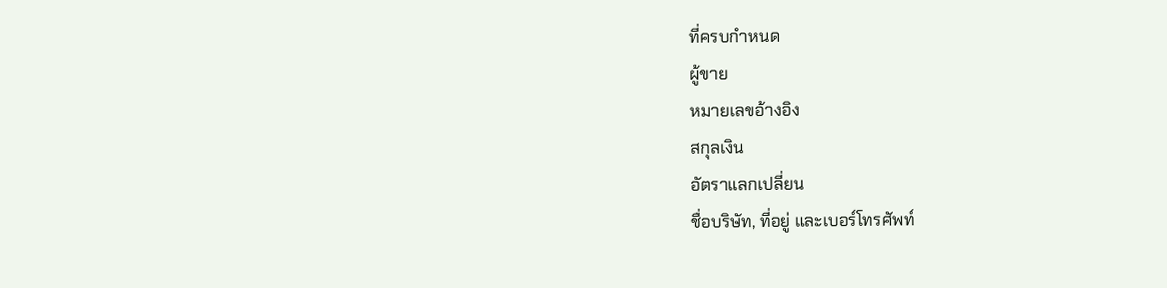ที่ครบกำหนด
ผู้ขาย
หมายเลขอ้างอิง
สกุลเงิน
อัตราแลกเปลี่ยน
ชื่อบริษัท, ที่อยู่ และเบอร์โทรศัพท์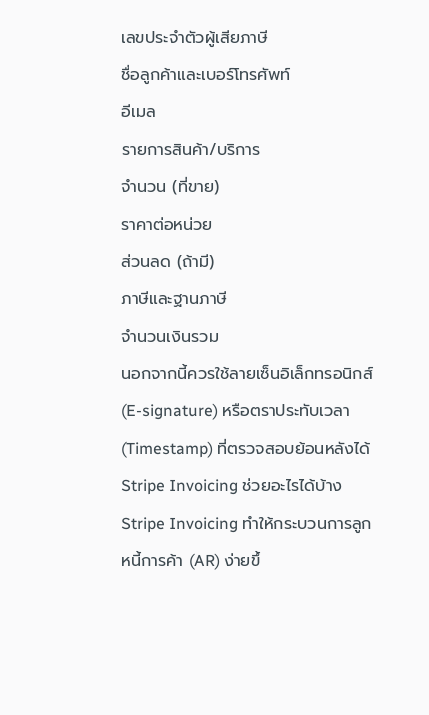เลขประจำตัวผู้เสียภาษี
ชื่อลูกค้าและเบอร์โทรศัพท์
อีเมล
รายการสินค้า/บริการ
จำนวน (ที่ขาย)
ราคาต่อหน่วย
ส่วนลด (ถ้ามี)
ภาษีและฐานภาษี
จำนวนเงินรวม
นอกจากนี้ควรใช้ลายเซ็นอิเล็กทรอนิกส์ (E-signature) หรือตราประทับเวลา (Timestamp) ที่ตรวจสอบย้อนหลังได้
Stripe Invoicing ช่วยอะไรได้บ้าง
Stripe Invoicing ทำให้กระบวนการลูกหนี้การค้า (AR) ง่ายขึ้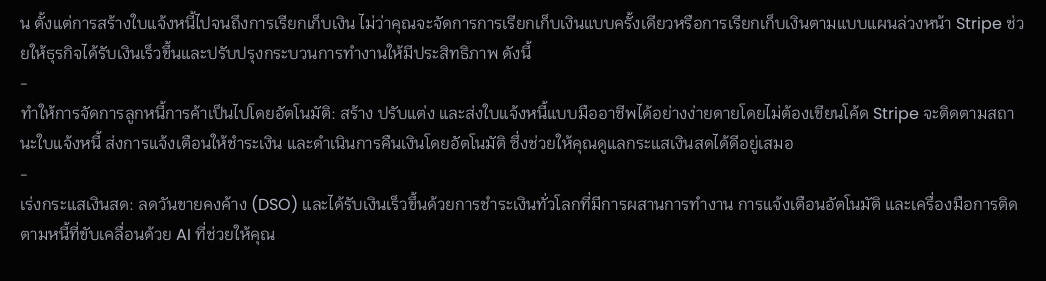น ตั้งแต่การสร้างใบแจ้งหนี้ไปจนถึงการเรียกเก็บเงิน ไม่ว่าคุณจะจัดการการเรียกเก็บเงินแบบครั้งเดียวหรือการเรียกเก็บเงินตามแบบแผนล่วงหน้า Stripe ช่วยให้ธุรกิจได้รับเงินเร็วขึ้นและปรับปรุงกระบวนการทำงานให้มีประสิทธิภาพ ดังนี้
-
ทำให้การจัดการลูกหนี้การค้าเป็นไปโดยอัตโนมัติ: สร้าง ปรับแต่ง และส่งใบแจ้งหนี้แบบมืออาชีพได้อย่างง่ายดายโดยไม่ต้องเขียนโค้ด Stripe จะติดตามสถานะใบแจ้งหนี้ ส่งการแจ้งเตือนให้ชำระเงิน และดำเนินการคืนเงินโดยอัตโนมัติ ซึ่งช่วยให้คุณดูแลกระแสเงินสดได้ดีอยู่เสมอ
-
เร่งกระแสเงินสด: ลดวันขายคงค้าง (DSO) และได้รับเงินเร็วขึ้นด้วยการชำระเงินทั่วโลกที่มีการผสานการทำงาน การแจ้งเตือนอัตโนมัติ และเครื่องมือการติดตามหนี้ที่ขับเคลื่อนด้วย AI ที่ช่วยให้คุณ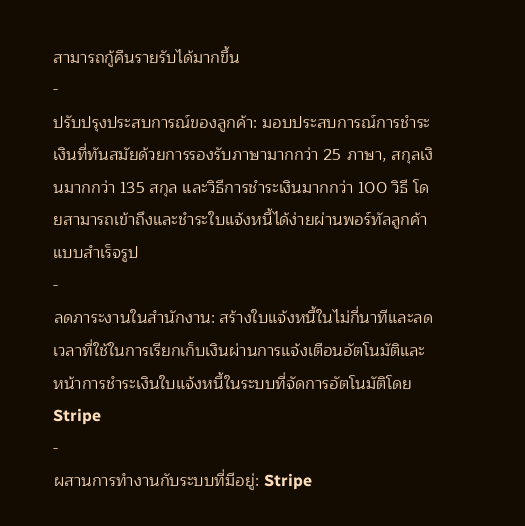สามารถกู้คืนรายรับได้มากขึ้น
-
ปรับปรุงประสบการณ์ของลูกค้า: มอบประสบการณ์การชำระเงินที่ทันสมัยด้วยการรองรับภาษามากกว่า 25 ภาษา, สกุลเงินมากกว่า 135 สกุล และวิธีการชำระเงินมากกว่า 100 วิธี โดยสามารถเข้าถึงและชำระใบแจ้งหนี้ได้ง่ายผ่านพอร์ทัลลูกค้าแบบสำเร็จรูป
-
ลดภาระงานในสำนักงาน: สร้างใบแจ้งหนี้ในไม่กี่นาทีและลดเวลาที่ใช้ในการเรียกเก็บเงินผ่านการแจ้งเตือนอัตโนมัติและหน้าการชำระเงินใบแจ้งหนี้ในระบบที่จัดการอัตโนมัติโดย Stripe
-
ผสานการทำงานกับระบบที่มีอยู่: Stripe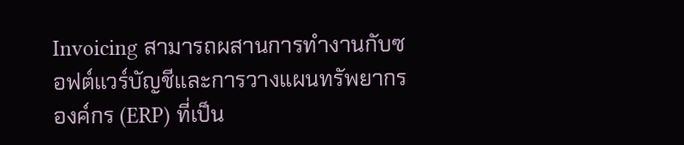Invoicing สามารถผสานการทำงานกับซอฟต์แวร์บัญชีและการวางแผนทรัพยากรองค์กร (ERP) ที่เป็น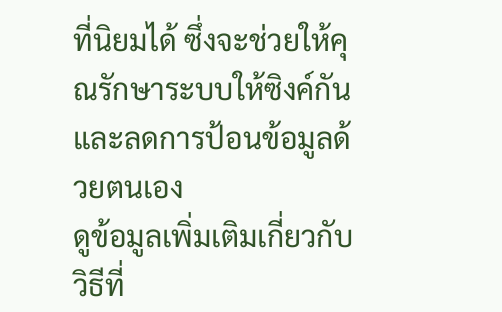ที่นิยมได้ ซึ่งจะช่วยให้คุณรักษาระบบให้ซิงค์กันและลดการป้อนข้อมูลด้วยตนเอง
ดูข้อมูลเพิ่มเติมเกี่ยวกับวิธีที่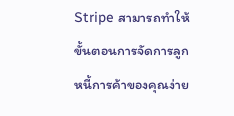Stripe สามารถทำให้ขั้นตอนการจัดการลูกหนี้การค้าของคุณง่าย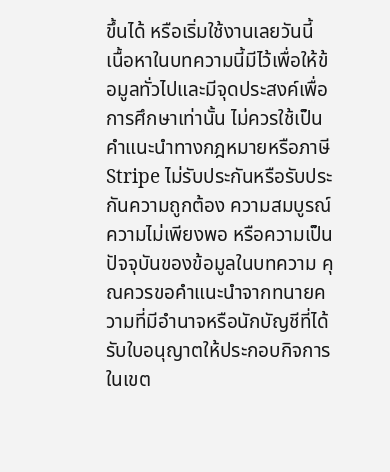ขึ้นได้ หรือเริ่มใช้งานเลยวันนี้
เนื้อหาในบทความนี้มีไว้เพื่อให้ข้อมูลทั่วไปและมีจุดประสงค์เพื่อการศึกษาเท่านั้น ไม่ควรใช้เป็นคําแนะนําทางกฎหมายหรือภาษี Stripe ไม่รับประกันหรือรับประกันความถูกต้อง ความสมบูรณ์ ความไม่เพียงพอ หรือความเป็นปัจจุบันของข้อมูลในบทความ คุณควรขอคําแนะนําจากทนายความที่มีอํานาจหรือนักบัญชีที่ได้รับใบอนุญาตให้ประกอบกิจการในเขต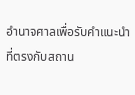อํานาจศาลเพื่อรับคําแนะนําที่ตรงกับสถาน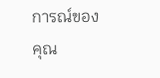การณ์ของคุณ